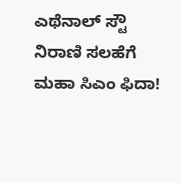ಎಥೆನಾಲ್ ಸ್ಟೌ ನಿರಾಣಿ ಸಲಹೆಗೆ ಮಹಾ ಸಿಎಂ ಫಿದಾ!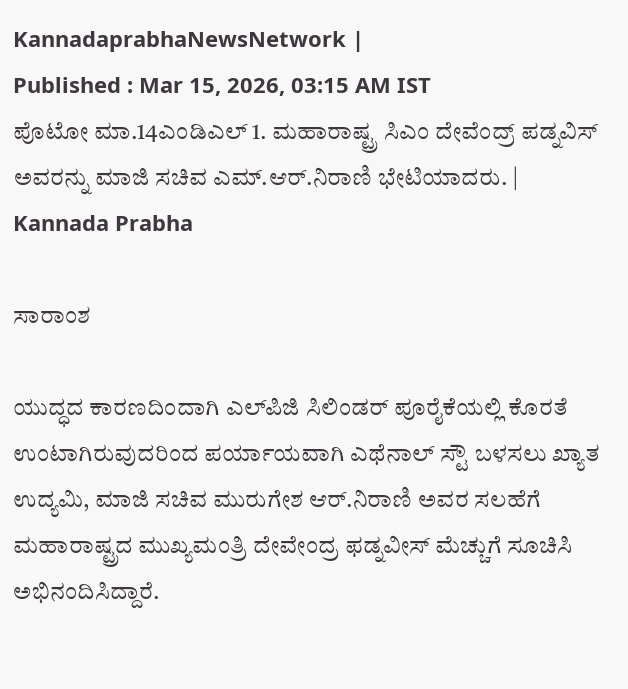KannadaprabhaNewsNetwork |
Published : Mar 15, 2026, 03:15 AM IST
ಪೊಟೋ ಮಾ.14ಎಂಡಿಎಲ್ 1. ಮಹಾರಾಷ್ಟ್ರ ಸಿಎಂ ದೇವೆಂದ್ರ್ ಪಡ್ನವಿಸ್ ಅವರನ್ನು ಮಾಜಿ ಸಚಿವ ಎಮ್.ಆರ್.ನಿರಾಣಿ ಭೇಟಿಯಾದರು. | Kannada Prabha

ಸಾರಾಂಶ

ಯುದ್ಧದ ಕಾರಣದಿಂದಾಗಿ ಎಲ್‌ಪಿಜಿ ಸಿಲಿಂಡರ್ ಪೂರೈಕೆಯಲ್ಲಿ ಕೊರತೆ ಉಂಟಾಗಿರುವುದರಿಂದ ಪರ್ಯಾಯವಾಗಿ ಎಥೆನಾಲ್ ಸ್ಟೌ ಬಳಸಲು ಖ್ಯಾತ ಉದ್ಯಮಿ, ಮಾಜಿ ಸಚಿವ ಮುರುಗೇಶ ಆರ್.ನಿರಾಣಿ ಅವರ ಸಲಹೆಗೆ ಮಹಾರಾಷ್ಟ್ರದ ಮುಖ್ಯಮಂತ್ರಿ ದೇವೇಂದ್ರ ಫಡ್ನವೀಸ್ ಮೆಚ್ಚುಗೆ ಸೂಚಿಸಿ ಅಭಿನಂದಿಸಿದ್ದಾರೆ.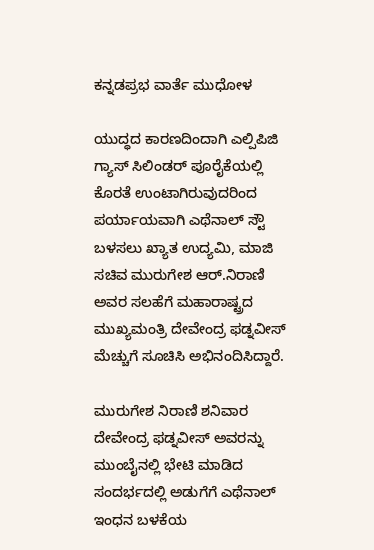ಕನ್ನಡಪ್ರಭ ವಾರ್ತೆ ಮುಧೋಳ

ಯುದ್ಧದ ಕಾರಣದಿಂದಾಗಿ ಎಲ್ಪಿಪಿಜಿ ಗ್ಯಾಸ್ ಸಿಲಿಂಡರ್ ಪೂರೈಕೆಯಲ್ಲಿ ಕೊರತೆ ಉಂಟಾಗಿರುವುದರಿಂದ ಪರ್ಯಾಯವಾಗಿ ಎಥೆನಾಲ್ ಸ್ಟೌ ಬಳಸಲು ಖ್ಯಾತ ಉದ್ಯಮಿ, ಮಾಜಿ ಸಚಿವ ಮುರುಗೇಶ ಆರ್.ನಿರಾಣಿ ಅವರ ಸಲಹೆಗೆ ಮಹಾರಾಷ್ಟ್ರದ ಮುಖ್ಯಮಂತ್ರಿ ದೇವೇಂದ್ರ ಫಡ್ನವೀಸ್ ಮೆಚ್ಚುಗೆ ಸೂಚಿಸಿ ಅಭಿನಂದಿಸಿದ್ದಾರೆ.

ಮುರುಗೇಶ ನಿರಾಣಿ ಶನಿವಾರ ದೇವೇಂದ್ರ ಫಡ್ನವೀಸ್ ಅವರನ್ನು ಮುಂಬೈನಲ್ಲಿ ಭೇಟಿ ಮಾಡಿದ ಸಂದರ್ಭದಲ್ಲಿ ಅಡುಗೆಗೆ ಎಥೆನಾಲ್ ಇಂಧನ ಬಳಕೆಯ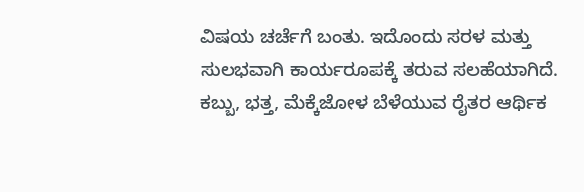ವಿಷಯ ಚರ್ಚೆಗೆ ಬಂತು. ಇದೊಂದು ಸರಳ ಮತ್ತು ಸುಲಭವಾಗಿ ಕಾರ್ಯರೂಪಕ್ಕೆ ತರುವ ಸಲಹೆಯಾಗಿದೆ. ಕಬ್ಬು, ಭತ್ತ, ಮೆಕ್ಕೆಜೋಳ ಬೆಳೆಯುವ ರೈತರ ಆರ್ಥಿಕ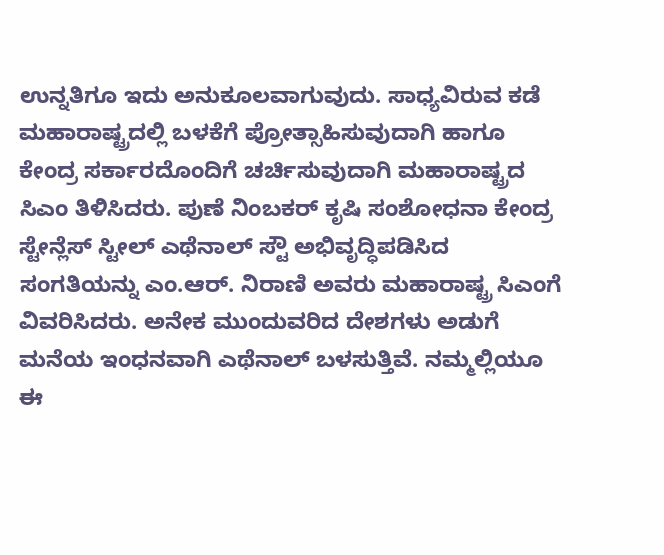ಉನ್ನತಿಗೂ ಇದು ಅನುಕೂಲವಾಗುವುದು. ಸಾಧ್ಯವಿರುವ ಕಡೆ ಮಹಾರಾಷ್ಟ್ರದಲ್ಲಿ ಬಳಕೆಗೆ ಪ್ರೋತ್ಸಾಹಿಸುವುದಾಗಿ ಹಾಗೂ ಕೇಂದ್ರ ಸರ್ಕಾರದೊಂದಿಗೆ ಚರ್ಚಿಸುವುದಾಗಿ ಮಹಾರಾಷ್ಟ್ರದ ಸಿಎಂ ತಿಳಿಸಿದರು. ಪುಣೆ ನಿಂಬಕರ್ ಕೃಷಿ ಸಂಶೋಧನಾ ಕೇಂದ್ರ ಸ್ಟೇನ್ಲೆಸ್ ಸ್ಟೀಲ್ ಎಥೆನಾಲ್ ಸ್ಟೌ ಅಭಿವೃದ್ಧಿಪಡಿಸಿದ ಸಂಗತಿಯನ್ನು ಎಂ.ಆರ್. ನಿರಾಣಿ ಅವರು ಮಹಾರಾಷ್ಟ್ರ ಸಿಎಂಗೆ ವಿವರಿಸಿದರು. ಅನೇಕ ಮುಂದುವರಿದ ದೇಶಗಳು ಅಡುಗೆ ಮನೆಯ ಇಂಧನವಾಗಿ ಎಥೆನಾಲ್ ಬಳಸುತ್ತಿವೆ. ನಮ್ಮಲ್ಲಿಯೂ ಈ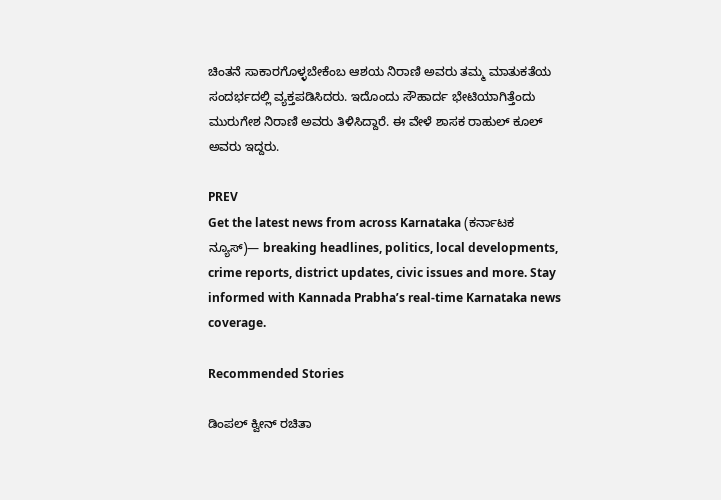ಚಿಂತನೆ ಸಾಕಾರಗೊಳ್ಳಬೇಕೆಂಬ ಆಶಯ ನಿರಾಣಿ ಅವರು ತಮ್ಮ ಮಾತುಕತೆಯ ಸಂದರ್ಭದಲ್ಲಿ ವ್ಯಕ್ತಪಡಿಸಿದರು. ಇದೊಂದು ಸೌಹಾರ್ದ ಭೇಟಿಯಾಗಿತ್ತೆಂದು ಮುರುಗೇಶ ನಿರಾಣಿ ಅವರು ತಿಳಿಸಿದ್ದಾರೆ. ಈ ವೇಳೆ ಶಾಸಕ ರಾಹುಲ್ ಕೂಲ್ ಅವರು ಇದ್ದರು.

PREV
Get the latest news from across Karnataka (ಕರ್ನಾಟಕ ನ್ಯೂಸ್)— breaking headlines, politics, local developments, crime reports, district updates, civic issues and more. Stay informed with Kannada Prabha’s real‑time Karnataka news coverage.

Recommended Stories

ಡಿಂಪಲ್ ಕ್ವೀನ್ ರಚಿತಾ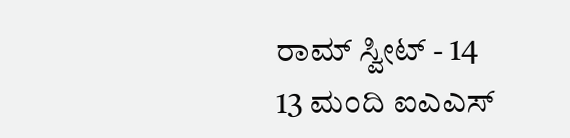ರಾಮ್ ಸ್ವೀಟ್ - 14
13 ಮಂದಿ ಐಎಎಸ್‌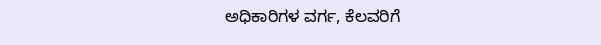ಅಧಿಕಾರಿಗಳ ವರ್ಗ, ಕೆಲವರಿಗೆ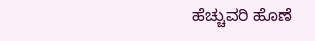ಹೆಚ್ಚುವರಿ ಹೊಣೆ